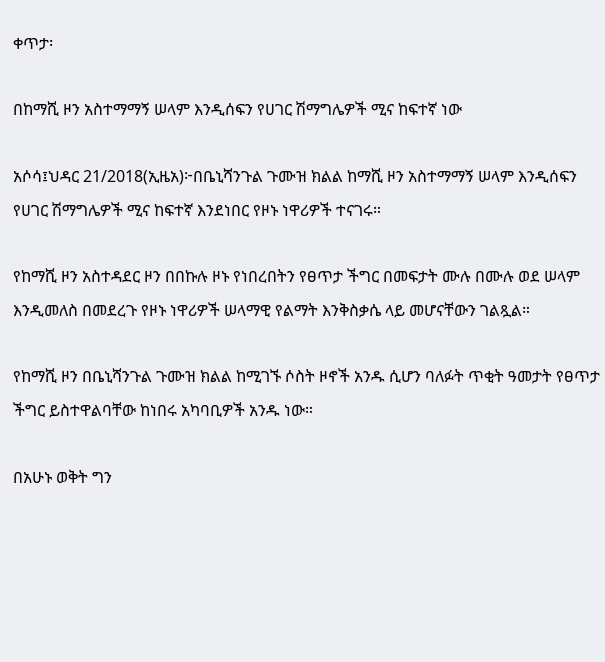ቀጥታ፡

በከማሺ ዞን አስተማማኝ ሠላም እንዲሰፍን የሀገር ሽማግሌዎች ሚና ከፍተኛ ነው

አሶሳ፤ህዳር 21/2018(ኢዜአ)፦በቤኒሻንጉል ጉሙዝ ክልል ከማሺ ዞን አስተማማኝ ሠላም እንዲሰፍን የሀገር ሽማግሌዎች ሚና ከፍተኛ እንደነበር የዞኑ ነዋሪዎች ተናገሩ።

የከማሺ ዞን አስተዳደር ዞን በበኩሉ ዞኑ የነበረበትን የፀጥታ ችግር በመፍታት ሙሉ በሙሉ ወደ ሠላም እንዲመለስ በመደረጉ የዞኑ ነዋሪዎች ሠላማዊ የልማት እንቅስቃሴ ላይ መሆናቸውን ገልጿል።

የከማሺ ዞን በቤኒሻንጉል ጉሙዝ ክልል ከሚገኙ ሶስት ዞኖች አንዱ ሲሆን ባለፉት ጥቂት ዓመታት የፀጥታ ችግር ይስተዋልባቸው ከነበሩ አካባቢዎች አንዱ ነው።

በአሁኑ ወቅት ግን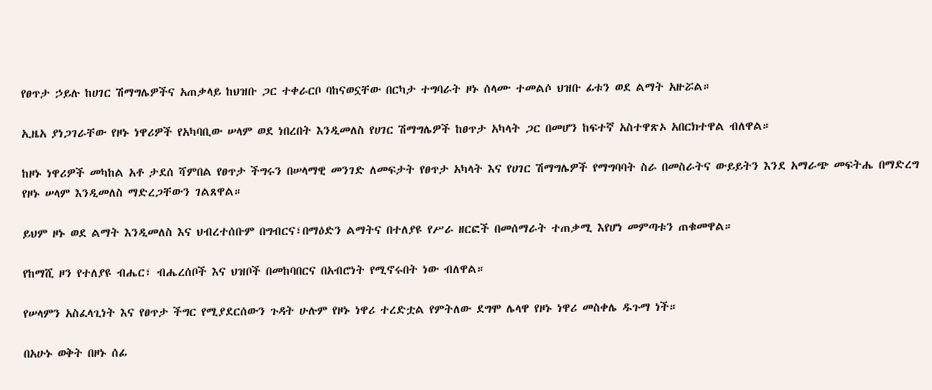የፀጥታ ኃይሉ ከሀገር ሽማግሌዎችና አጠቃላይ ከህዝቡ ጋር ተቀራርቦ ባከናወኗቸው በርካታ ተግባራት ዞኑ ሰላሙ ተመልሶ ህዝቡ ፊቱን ወደ ልማት አዙሯል።

ኢዜአ ያነጋገራቸው የዞኑ ነዋሪዎች የአካባቢው ሠላም ወደ ነበረበት እንዲመለስ የሀገር ሽማግሌዎች ከፀጥታ አካላት ጋር በመሆን ከፍተኛ አስተዋጽኦ አበርክተዋል ብለዋል።

ከዞኑ ነዋሪዎች መካከል አቶ ታደሰ ሻምበል የፀጥታ ችግሩን በሠላማዊ መንገድ ለመፍታት የፀጥታ አካላት እና የሀገር ሽማግሌዎች የማግባባት ስራ በመስራትና ውይይትን እንደ አማራጭ መፍትሔ በማድረግ የዞኑ ሠላም እንዲመለስ ማድረጋቸውን ገልጸዋል።

ይህም ዞኑ ወደ ልማት እንዲመለስ እና ህብረተሰቡም በግብርና፣በማዕድን ልማትና በተለያዩ የሥራ ዘርፎች በመሰማራት ተጠቃሚ እየሆነ መምጣቱን ጠቁመዋል።

የከማሺ ዞን የተለያዩ ብሔር፣ ብሔረሰቦች እና ህዝቦች በመከባበርና በአብሮነት የሚኖሩበት ነው ብለዋል።

የሠላምን አስፈላጊነት እና የፀጥታ ችግር የሚያደርሰውን ጉዳት ሁሉም የዞኑ ነዋሪ ተረድቷል የምትለው ደግሞ ሌላዋ የዞኑ ነዋሪ መስቀሌ ዱጉማ ነች።

በአሁኑ ወቅት በዞኑ ሰፊ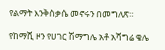የልማት እንቅስቃሴ መኖሩን በመግለጽ።

የከማሺ ዞን የሀገር ሽማግሌ አቶ አሻግሬ ቄሌ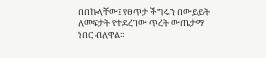በበኩላቸው፤ የፀጥታ ችግሩን በውይይት ለመፍታት የተደረገው ጥረት ውጤታማ ነበር ብለዋል።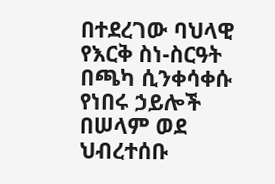በተደረገው ባህላዊ የእርቅ ስነ-ስርዓት በጫካ ሲንቀሳቀሱ የነበሩ ኃይሎች በሠላም ወደ ህብረተሰቡ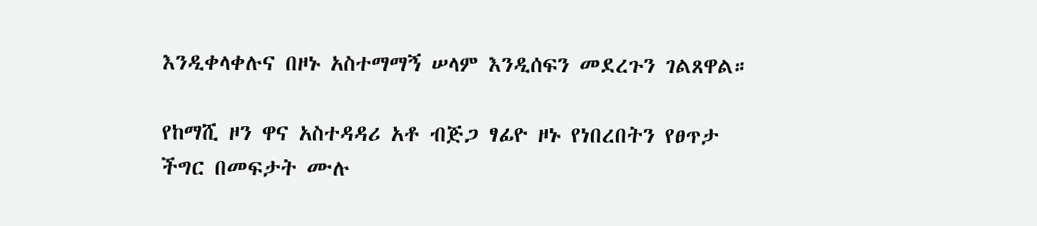እንዲቀላቀሉና በዞኑ አስተማማኝ ሠላም እንዲሰፍን መደረጉን ገልጸዋል።

የከማሺ ዞን ዋና አስተዳዳሪ አቶ ብጅጋ ፃፊዮ ዞኑ የነበረበትን የፀጥታ ችግር በመፍታት ሙሉ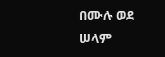በሙሉ ወደ ሠላም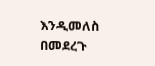እንዲመለስ በመደረጉ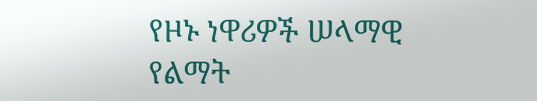የዞኑ ነዋሪዎች ሠላማዊ የልማት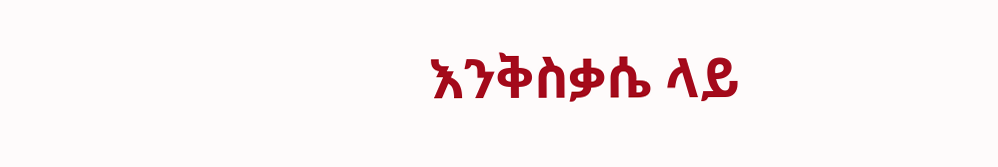እንቅስቃሴ ላይ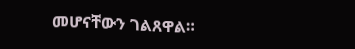መሆናቸውን ገልጸዋል።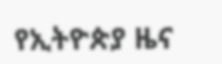የኢትዮጵያ ዜና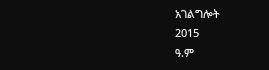አገልግሎት
2015
ዓ.ም